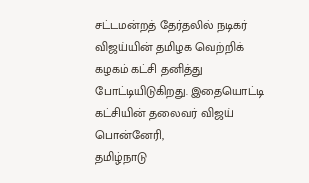சட்டமன்றத் தேர்தலில் நடிகர் விஜய்யின் தமிழக வெற்றிக் கழகம் கட்சி தனித்து போட்டியிடுகிறது. இதையொட்டி கட்சியின் தலைவர் விஜய் பொன்னேரி,
தமிழ்நாடு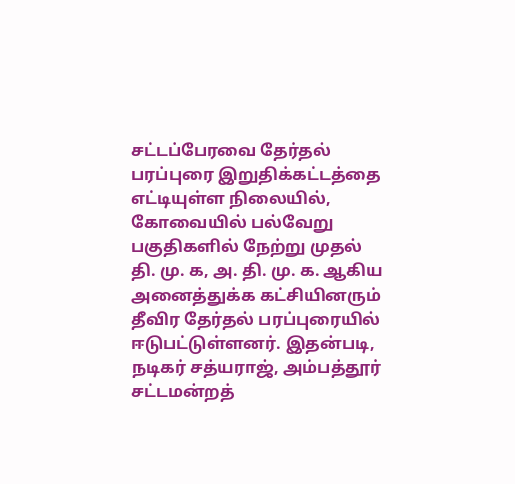சட்டப்பேரவை தேர்தல் பரப்புரை இறுதிக்கட்டத்தை எட்டியுள்ள நிலையில், கோவையில் பல்வேறு பகுதிகளில் நேற்று முதல் தி. மு. க, அ. தி. மு. க. ஆகிய
அனைத்துக்க கட்சியினரும் தீவிர தேர்தல் பரப்புரையில் ஈடுபட்டுள்ளனர். இதன்படி, நடிகர் சத்யராஜ், அம்பத்தூர் சட்டமன்றத்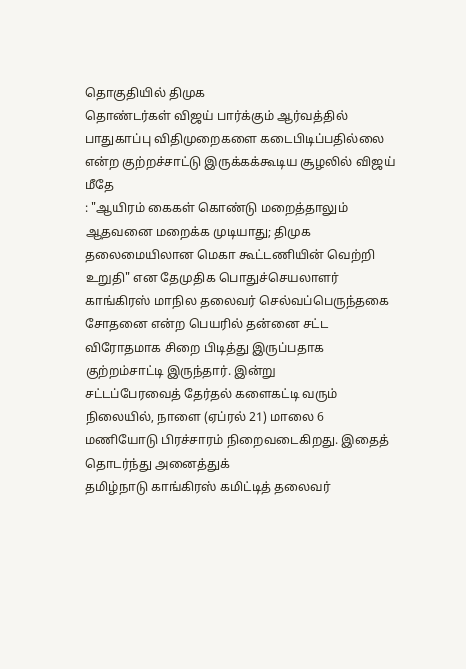தொகுதியில் திமுக
தொண்டர்கள் விஜய் பார்க்கும் ஆர்வத்தில் பாதுகாப்பு விதிமுறைகளை கடைபிடிப்பதில்லை என்ற குற்றச்சாட்டு இருக்கக்கூடிய சூழலில் விஜய் மீதே
: "ஆயிரம் கைகள் கொண்டு மறைத்தாலும் ஆதவனை மறைக்க முடியாது; திமுக தலைமையிலான மெகா கூட்டணியின் வெற்றி உறுதி" என தேமுதிக பொதுச்செயலாளர்
காங்கிரஸ் மாநில தலைவர் செல்வப்பெருந்தகை சோதனை என்ற பெயரில் தன்னை சட்ட விரோதமாக சிறை பிடித்து இருப்பதாக குற்றம்சாட்டி இருந்தார். இன்று
சட்டப்பேரவைத் தேர்தல் களைகட்டி வரும் நிலையில், நாளை (ஏப்ரல் 21) மாலை 6 மணியோடு பிரச்சாரம் நிறைவடைகிறது. இதைத் தொடர்ந்து அனைத்துக்
தமிழ்நாடு காங்கிரஸ் கமிட்டித் தலைவர்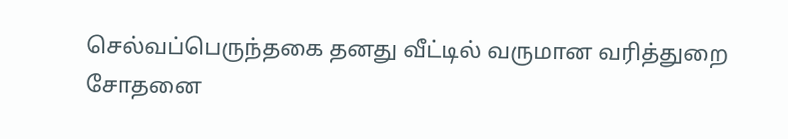செல்வப்பெருந்தகை தனது வீட்டில் வருமான வரித்துறை சோதனை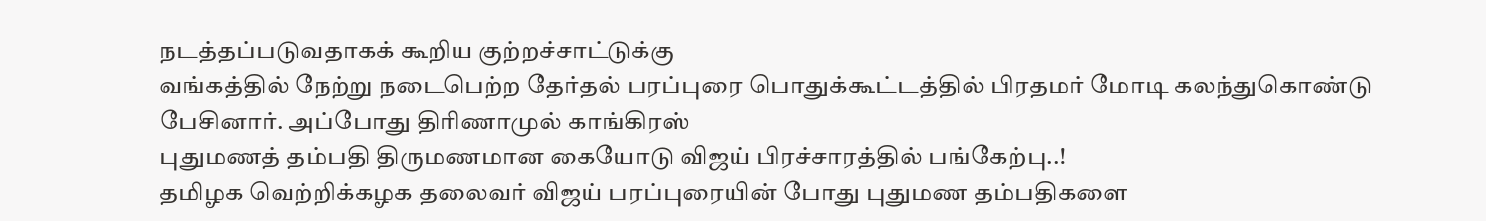நடத்தப்படுவதாகக் கூறிய குற்றச்சாட்டுக்கு
வங்கத்தில் நேற்று நடைபெற்ற தேர்தல் பரப்புரை பொதுக்கூட்டத்தில் பிரதமர் மோடி கலந்துகொண்டு பேசினார். அப்போது திரிணாமுல் காங்கிரஸ்
புதுமணத் தம்பதி திருமணமான கையோடு விஜய் பிரச்சாரத்தில் பங்கேற்பு..!
தமிழக வெற்றிக்கழக தலைவர் விஜய் பரப்புரையின் போது புதுமண தம்பதிகளை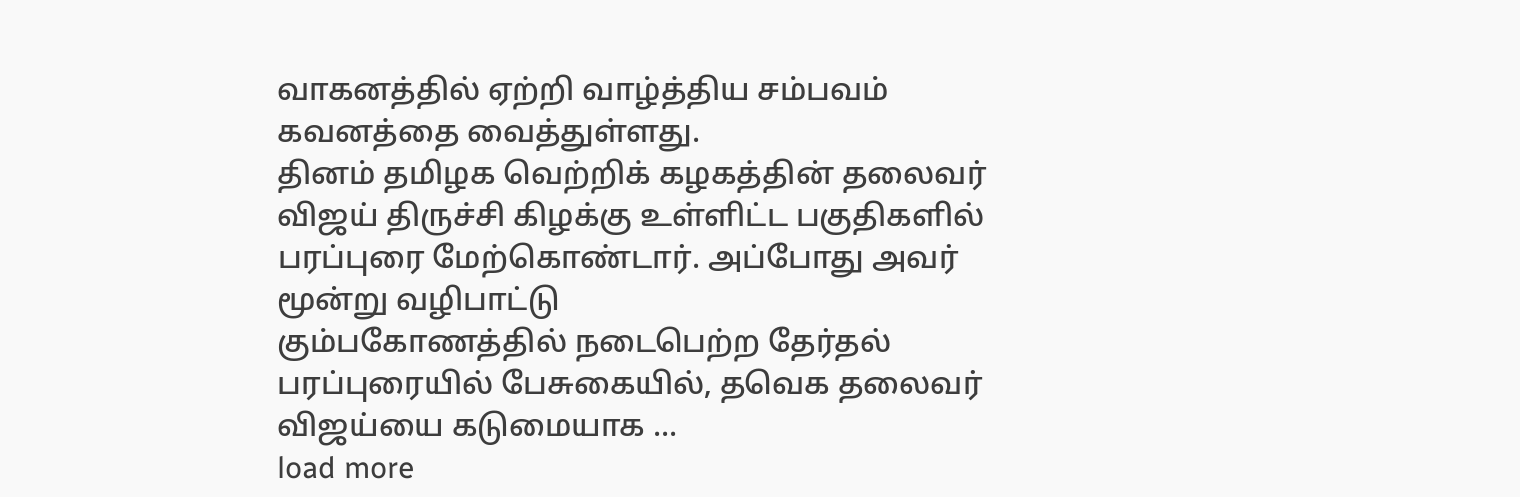வாகனத்தில் ஏற்றி வாழ்த்திய சம்பவம் கவனத்தை வைத்துள்ளது.
தினம் தமிழக வெற்றிக் கழகத்தின் தலைவர் விஜய் திருச்சி கிழக்கு உள்ளிட்ட பகுதிகளில் பரப்புரை மேற்கொண்டார். அப்போது அவர் மூன்று வழிபாட்டு
கும்பகோணத்தில் நடைபெற்ற தேர்தல் பரப்புரையில் பேசுகையில், தவெக தலைவர் விஜய்யை கடுமையாக ...
load more